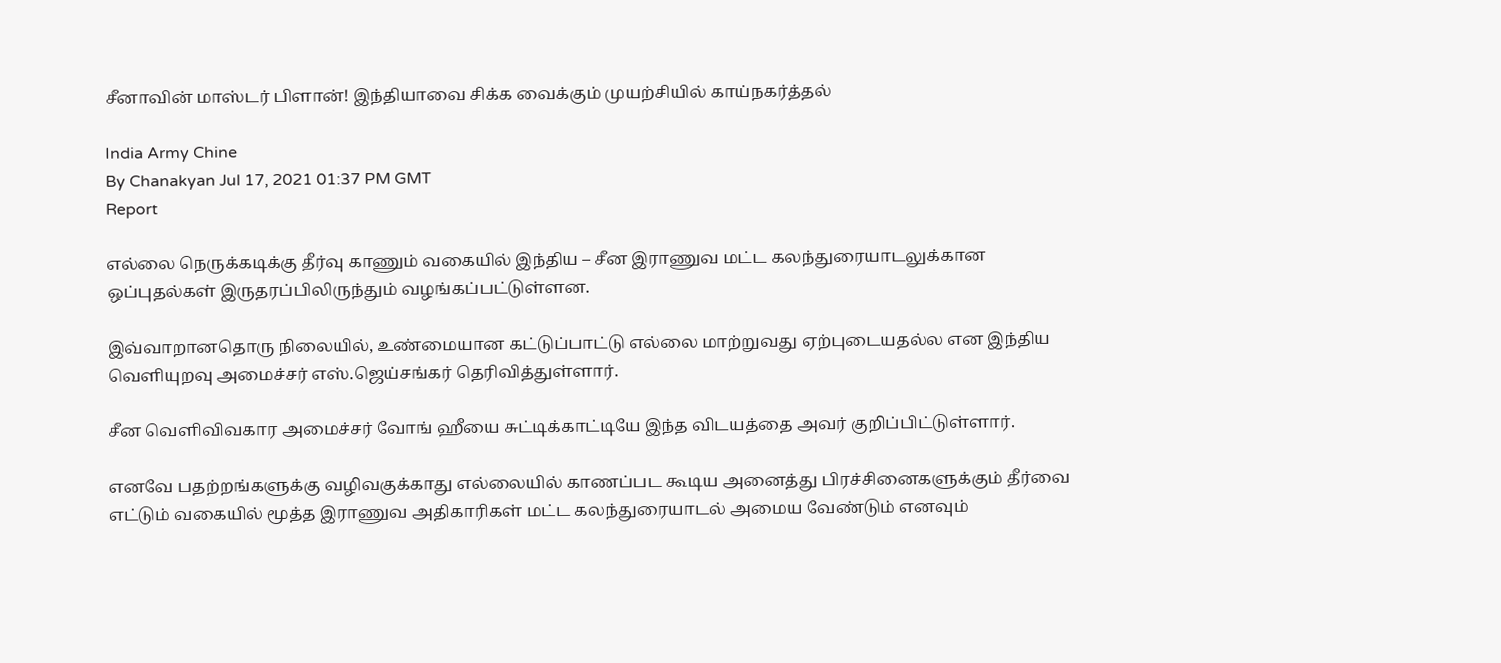சீனாவின் மாஸ்டர் பிளான்! இந்தியாவை சிக்க வைக்கும் முயற்சியில் காய்நகர்த்தல்

India Army Chine
By Chanakyan Jul 17, 2021 01:37 PM GMT
Report

எல்லை நெருக்கடிக்கு தீர்வு காணும் வகையில் இந்திய – சீன இராணுவ மட்ட கலந்துரையாடலுக்கான ஒப்புதல்கள் இருதரப்பிலிருந்தும் வழங்கப்பட்டுள்ளன.

இவ்வாறானதொரு நிலையில், உண்மையான கட்டுப்பாட்டு எல்லை மாற்றுவது ஏற்புடையதல்ல என இந்திய வெளியுறவு அமைச்சர் எஸ்.ஜெய்சங்கர் தெரிவித்துள்ளார்.

சீன வெளிவிவகார அமைச்சர் வோங் ஹீயை சுட்டிக்காட்டியே இந்த விடயத்தை அவர் குறிப்பிட்டுள்ளார்.

எனவே பதற்றங்களுக்கு வழிவகுக்காது எல்லையில் காணப்பட கூடிய அனைத்து பிரச்சினைகளுக்கும் தீர்வை எட்டும் வகையில் மூத்த இராணுவ அதிகாரிகள் மட்ட கலந்துரையாடல் அமைய வேண்டும் எனவும்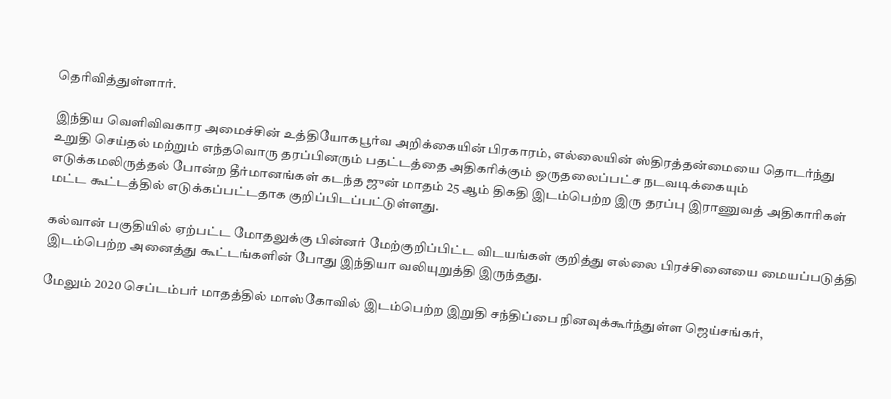தெரிவித்துள்ளார்.

இந்திய வெளிவிவகார அமைச்சின் உத்தியோகபூர்வ அறிக்கையின் பிரகாரம், எல்லையின் ஸ்திரத்தன்மையை தொடர்ந்து உறுதி செய்தல் மற்றும் எந்தவொரு தரப்பினரும் பதட்டத்தை அதிகரிக்கும் ஒருதலைப்பட்ச நடவடிக்கையும் எடுக்கமலிருத்தல் போன்ற தீர்மானங்கள் கடந்த ஜுன் மாதம் 25 ஆம் திகதி இடம்பெற்ற இரு தரப்பு இராணுவத் அதிகாரிகள் மட்ட கூட்டத்தில் எடுக்கப்பட்டதாக குறிப்பிடப்பட்டுள்ளது.

கல்வான் பகுதியில் ஏற்பட்ட மோதலுக்கு பின்னர் மேற்குறிப்பிட்ட விடயங்கள் குறித்து எல்லை பிரச்சினையை மையப்படுத்தி இடம்பெற்ற அனைத்து கூட்டங்களின் போது இந்தியா வலியுறுத்தி இருந்தது.

மேலும் 2020 செப்டம்பர் மாதத்தில் மாஸ்கோவில் இடம்பெற்ற இறுதி சந்திப்பை நினவுக்கூர்ந்துள்ள ஜெய்சங்கர்,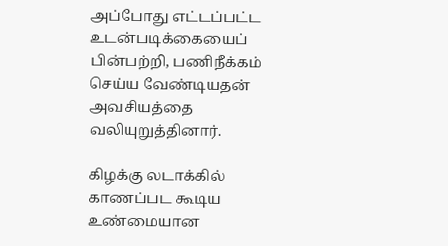அப்போது எட்டப்பட்ட உடன்படிக்கையைப் பின்பற்றி, பணிநீக்கம் செய்ய வேண்டியதன் அவசியத்தை வலியுறுத்தினார்.

கிழக்கு லடாக்கில் காணப்பட கூடிய உண்மையான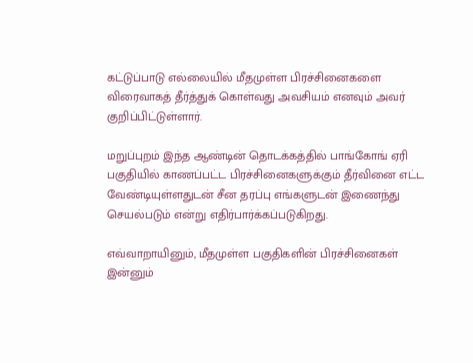கட்டுப்பாடு எல்லையில் மீதமுள்ள பிரச்சினைகளை விரைவாகத் தீர்த்துக் கொள்வது அவசியம் எனவும் அவர் குறிப்பிட்டுள்ளார்.

மறுப்புறம் இந்த ஆண்டின் தொடக்கத்தில் பாங்கோங் ஏரி பகுதியில் காணப்பட்ட பிரச்சினைகளுக்கும் தீர்வினை எட்ட வேண்டியுள்ளதுடன் சீன தரப்பு எங்களுடன் இணைந்து செயல்படும் என்று எதிர்பார்க்கப்படுகிறது.

எவ்வாறாயினும், மீதமுள்ள பகுதிகளின் பிரச்சினைகள் இன்னும்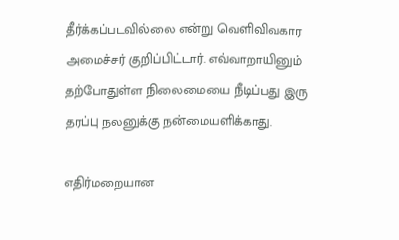தீர்க்கப்படவில்லை என்று வெளிவிவகார அமைச்சர் குறிப்பிட்டார். எவ்வாறாயினும் தற்போதுள்ள நிலைமையை நீடிப்பது இரு தரப்பு நலனுக்கு நன்மையளிக்காது.

எதிர்மறையான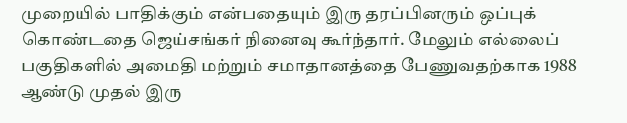முறையில் பாதிக்கும் என்பதையும் இரு தரப்பினரும் ஒப்புக் கொண்டதை ஜெய்சங்கர் நினைவு கூர்ந்தார். மேலும் எல்லைப் பகுதிகளில் அமைதி மற்றும் சமாதானத்தை பேணுவதற்காக 1988 ஆண்டு முதல் இரு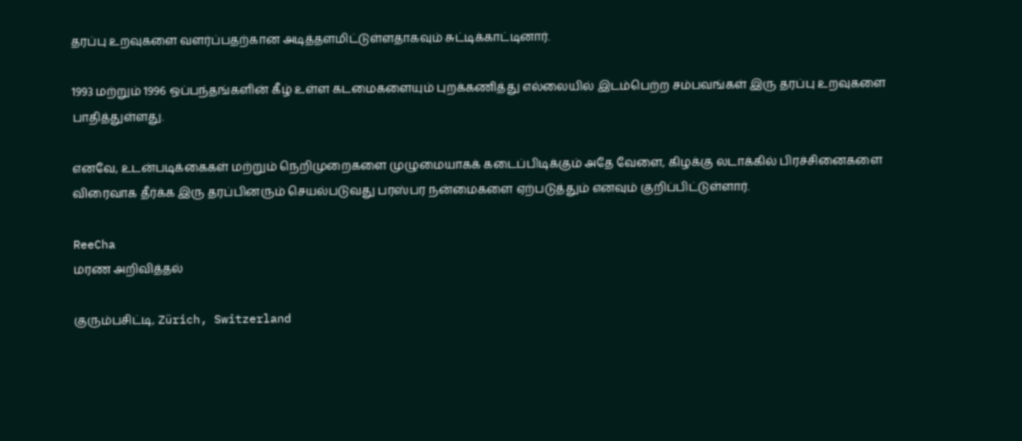தரப்பு உறவுகளை வளர்ப்பதற்கான அடித்தளமிட்டுள்ளதாகவும் சுட்டிக்காட்டினார்.

1993 மற்றும் 1996 ஒப்பந்தங்களின் கீழ் உள்ள கடமைகளையும் புறக்கணித்து எல்லையில் இடம்பெற்ற சம்பவங்கள் இரு தரப்பு உறவுகளை பாதித்துள்ளது.

எனவே, உடன்படிக்கைகள் மற்றும் நெறிமுறைகளை முழுமையாகக் கடைப்பிடிக்கும் அதே வேளை, கிழக்கு லடாக்கில் பிரச்சினைகளை விரைவாக தீர்க்க இரு தரப்பினரும் செயல்படுவது பரஸ்பர நன்மைகளை ஏற்படுத்தும் எனவும் குறிப்பிட்டுள்ளார்.

ReeCha
மரண அறிவித்தல்

குரும்பசிட்டி, Zürich, Switzerland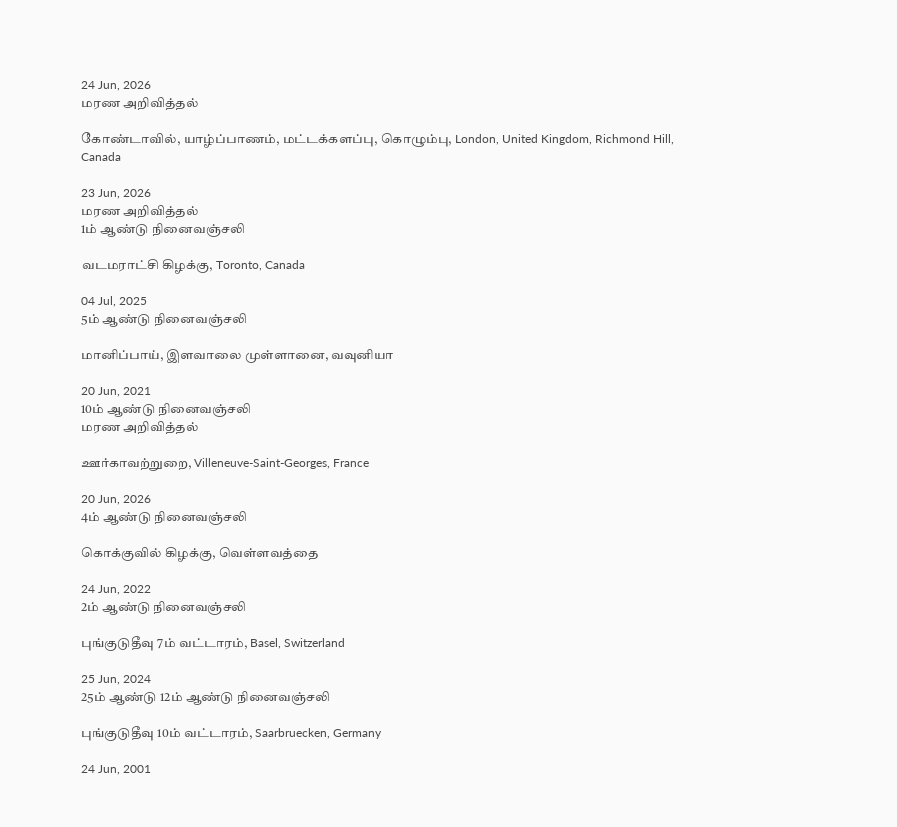24 Jun, 2026
மரண அறிவித்தல்

கோண்டாவில், யாழ்ப்பாணம், மட்டக்களப்பு, கொழும்பு, London, United Kingdom, Richmond Hill, Canada

23 Jun, 2026
மரண அறிவித்தல்
1ம் ஆண்டு நினைவஞ்சலி

வடமராட்சி கிழக்கு, Toronto, Canada

04 Jul, 2025
5ம் ஆண்டு நினைவஞ்சலி

மானிப்பாய், இளவாலை முள்ளானை, வவுனியா

20 Jun, 2021
10ம் ஆண்டு நினைவஞ்சலி
மரண அறிவித்தல்

ஊர்காவற்றுறை, Villeneuve-Saint-Georges, France

20 Jun, 2026
4ம் ஆண்டு நினைவஞ்சலி

கொக்குவில் கிழக்கு, வெள்ளவத்தை

24 Jun, 2022
2ம் ஆண்டு நினைவஞ்சலி

புங்குடுதீவு 7ம் வட்டாரம், Basel, Switzerland

25 Jun, 2024
25ம் ஆண்டு 12ம் ஆண்டு நினைவஞ்சலி

புங்குடுதீவு 10ம் வட்டாரம், Saarbruecken, Germany

24 Jun, 2001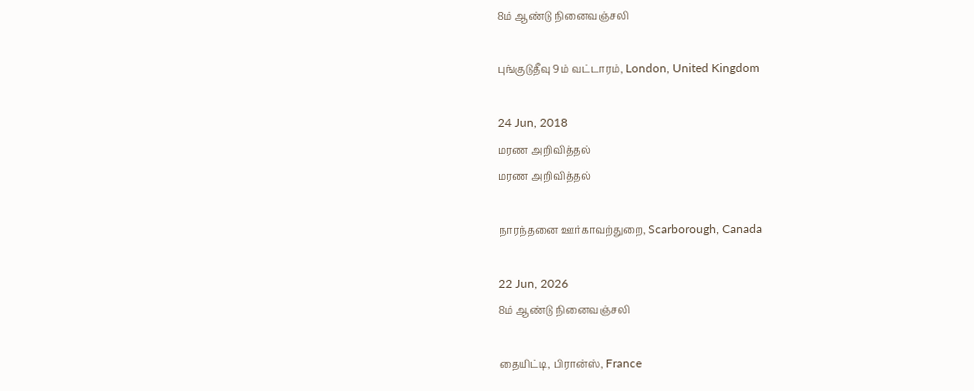8ம் ஆண்டு நினைவஞ்சலி

புங்குடுதீவு 9ம் வட்டாரம், London, United Kingdom

24 Jun, 2018
மரண அறிவித்தல்
மரண அறிவித்தல்

நாரந்தனை ஊர்காவற்துறை, Scarborough, Canada

22 Jun, 2026
8ம் ஆண்டு நினைவஞ்சலி

தையிட்டி, பிரான்ஸ், France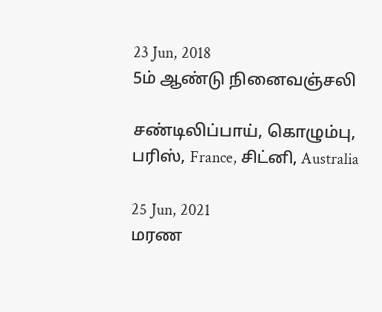23 Jun, 2018
5ம் ஆண்டு நினைவஞ்சலி

சண்டிலிப்பாய், கொழும்பு, பரிஸ், France, சிட்னி, Australia

25 Jun, 2021
மரண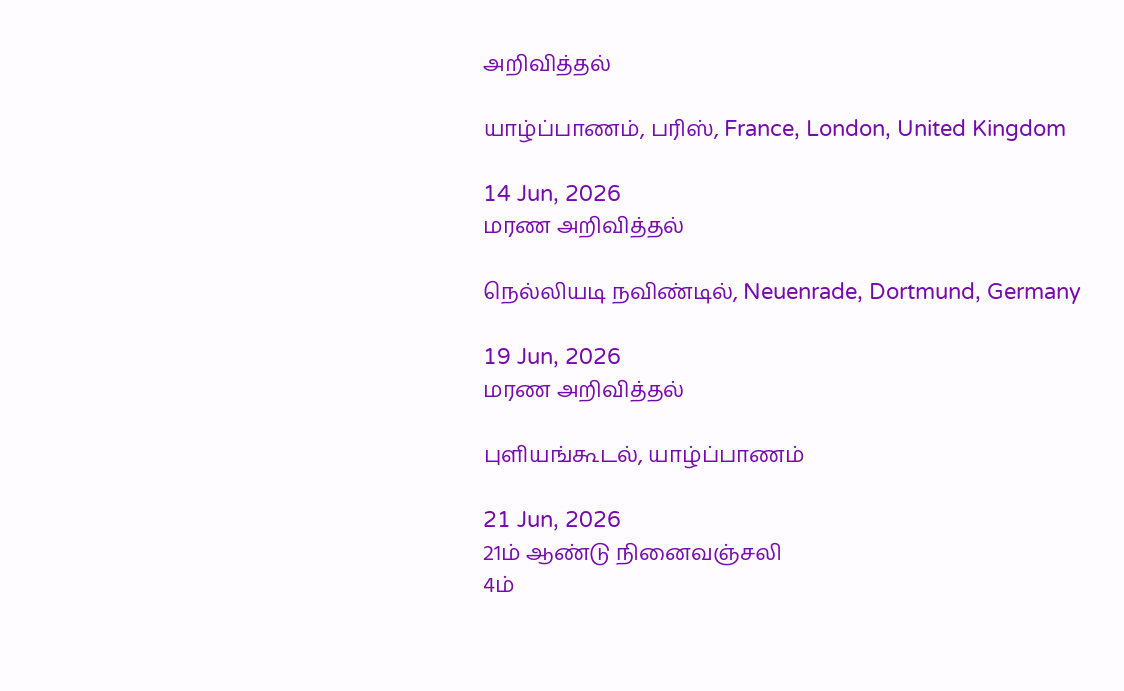அறிவித்தல்

யாழ்ப்பாணம், பரிஸ், France, London, United Kingdom

14 Jun, 2026
மரண அறிவித்தல்

நெல்லியடி நவிண்டில், Neuenrade, Dortmund, Germany

19 Jun, 2026
மரண அறிவித்தல்

புளியங்கூடல், யாழ்ப்பாணம்

21 Jun, 2026
21ம் ஆண்டு நினைவஞ்சலி
4ம்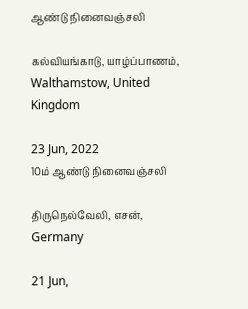ஆண்டு நினைவஞ்சலி

கல்வியங்காடு, யாழ்ப்பாணம், Walthamstow, United Kingdom

23 Jun, 2022
10ம் ஆண்டு நினைவஞ்சலி

திருநெல்வேலி, எசன், Germany

21 Jun,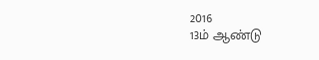2016
13ம் ஆண்டு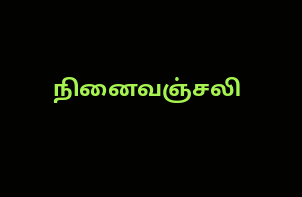நினைவஞ்சலி